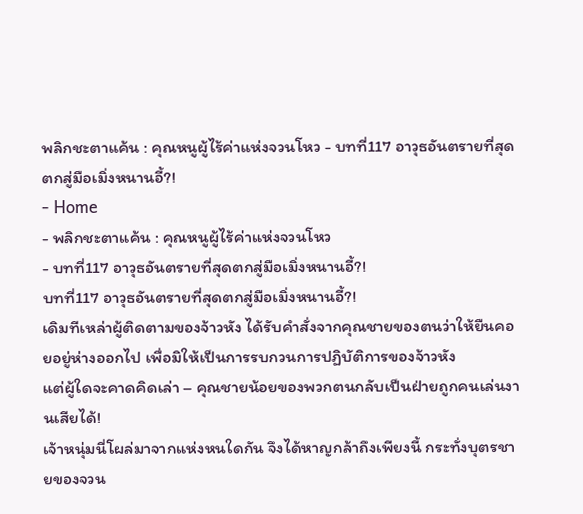พลิกชะตาแค้น : คุณหนูผู้ไร้ค่าแห่งจวนโหว - บทที่117 อาวุธอันตรายที่สุดตกสู่มือเมิ่งหนานอี้?!
- Home
- พลิกชะตาแค้น : คุณหนูผู้ไร้ค่าแห่งจวนโหว
- บทที่117 อาวุธอันตรายที่สุดตกสู่มือเมิ่งหนานอี้?!
บทที่117 อาวุธอันตรายที่สุดตกสู่มือเมิ่งหนานอี้?!
เดิมทีเหล่าผู้ติดตามของจ้าวหัง ได้รับคำสั่งจากคุณชายของตนว่าให้ยืนคอยอยู่ห่างออกไป เพื่อมิให้เป็นการรบกวนการปฏิบัติการของจ้าวหัง
แต่ผู้ใดจะคาดคิดเล่า – คุณชายน้อยของพวกตนกลับเป็นฝ่ายถูกคนเล่นงานเสียได้!
เจ้าหนุ่มนี่โผล่มาจากแห่งหนใดกัน จึงได้หาญกล้าถึงเพียงนี้ กระทั่งบุตรชายของจวน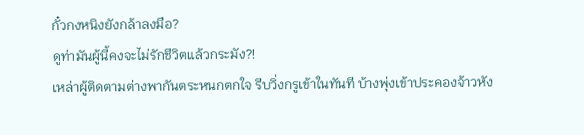กั๋วกงหนิงยังกล้าลงมือ?
ดูท่ามันผู้นี้คงจะไม่รักชีวิตแล้วกระมัง?!
เหล่าผู้ติดตามต่างพากันตระหนกตกใจ รีบวิ่งกรูเข้าในทันที บ้างพุ่งเข้าประคองจ้าวหัง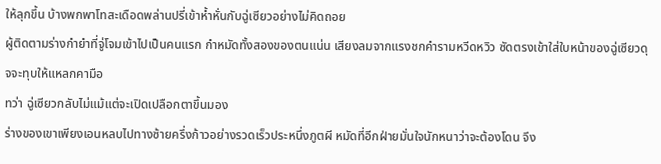ให้ลุกขึ้น บ้างพกพาโทสะเดือดพล่านปรี่เข้าห้ำหั่นกับฉู่เซียวอย่างไม่คิดถอย
ผู้ติดตามร่างกำยำที่จู่โจมเข้าไปเป็นคนแรก กำหมัดทั้งสองของตนแน่น เสียงลมจากแรงชกคำรามหวีดหวิว ซัดตรงเข้าใส่ใบหน้าของฉู่เซียวดุจจะทุบให้แหลกคามือ
ทว่า ฉู่เซียวกลับไม่แม้แต่จะเปิดเปลือกตาขึ้นมอง
ร่างของเขาเพียงเอนหลบไปทางซ้ายครึ่งก้าวอย่างรวดเร็วประหนึ่งภูตผี หมัดที่อีกฝ่ายมั่นใจนักหนาว่าจะต้องโดน จึง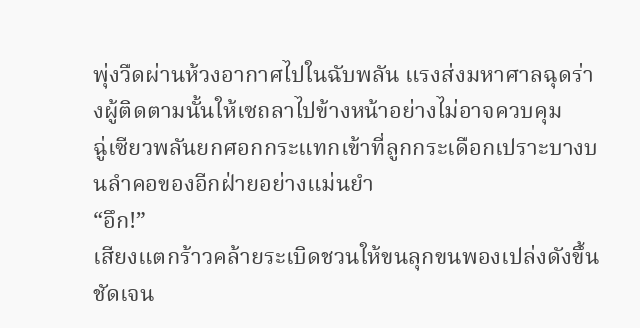พุ่งวืดผ่านห้วงอากาศไปในฉับพลัน แรงส่งมหาศาลฉุดร่างผู้ติดตามนั้นให้เซถลาไปข้างหน้าอย่างไม่อาจควบคุม
ฉู่เซียวพลันยกศอกกระแทกเข้าที่ลูกกระเดือกเปราะบางบนลำคอของอีกฝ่ายอย่างแม่นยำ
“อึก!”
เสียงแตกร้าวคล้ายระเบิดชวนให้ขนลุกขนพองเปล่งดังขึ้น ชัดเจน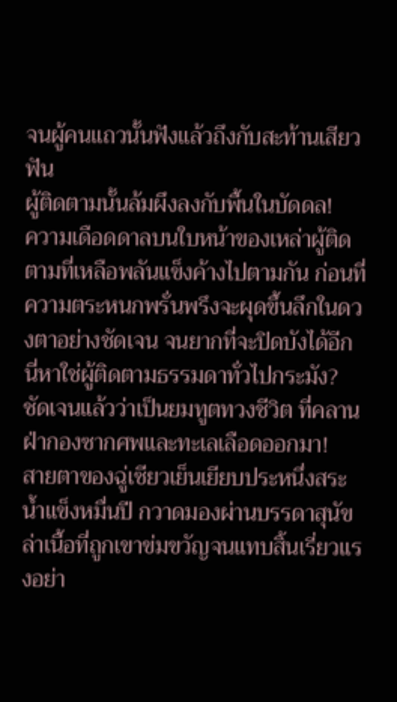จนผู้คนแถวนั้นฟังแล้วถึงกับสะท้านเสียวฟัน
ผู้ติดตามนั้นล้มผึงลงกับพื้นในบัดดล!
ความเดือดดาลบนใบหน้าของเหล่าผู้ติดตามที่เหลือพลันแข็งค้างไปตามกัน ก่อนที่ความตระหนกพรั่นพรึงจะผุดขึ้นลึกในดวงตาอย่างชัดเจน จนยากที่จะปิดบังได้อีก
นี่หาใช่ผู้ติดตามธรรมดาทั่วไปกระมัง?
ชัดเจนแล้วว่าเป็นยมทูตทวงชีวิต ที่คลานฝ่ากองซากศพและทะเลเลือดออกมา!
สายตาของฉู่เซียวเย็นเยียบประหนึ่งสระน้ำแข็งหมื่นปี กวาดมองผ่านบรรดาสุนัขล่าเนื้อที่ถูกเขาข่มขวัญจนแทบสิ้นเรี่ยวแรงอย่า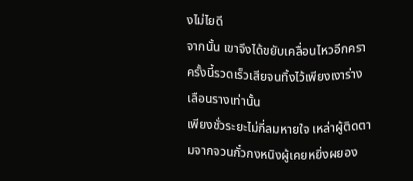งไม่ไยดี
จากนั้น เขาจึงได้ขยับเคลื่อนไหวอีกครา
ครั้งนี้รวดเร็วเสียจนทิ้งไว้เพียงเงาร่างเลือนรางเท่านั้น
เพียงชั่วระยะไม่กี่ลมหายใจ เหล่าผู้ติดตามจากจวนกั๋วกงหนิงผู้เคยหยิ่งผยอง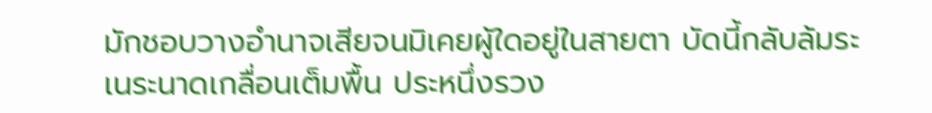มักชอบวางอำนาจเสียจนมิเคยผู้ใดอยู่ในสายตา บัดนี้กลับล้มระเนระนาดเกลื่อนเต็มพื้น ประหนึ่งรวง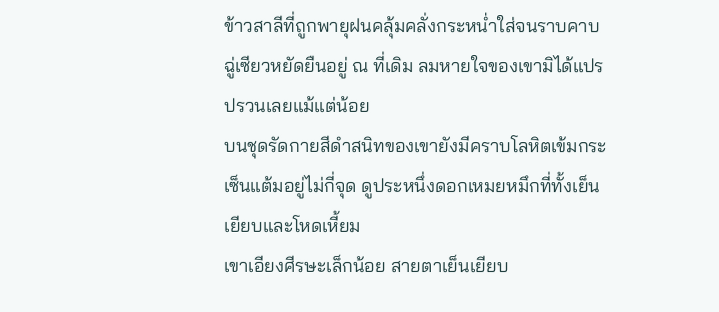ข้าวสาลีที่ถูกพายุฝนคลุ้มคลั่งกระหน่ำใส่จนราบคาบ
ฉู่เซียวหยัดยืนอยู่ ณ ที่เดิม ลมหายใจของเขามิได้แปรปรวนเลยแม้แต่น้อย
บนชุดรัดกายสีดำสนิทของเขายังมีคราบโลหิตเข้มกระเซ็นแต้มอยู่ไม่กี่จุด ดูประหนึ่งดอกเหมยหมึกที่ทั้งเย็นเยียบและโหดเหี้ยม
เขาเอียงศีรษะเล็กน้อย สายตาเย็นเยียบ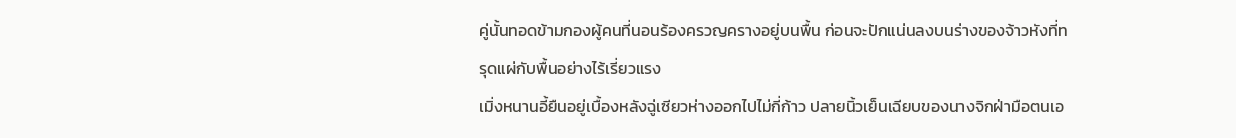คู่นั้นทอดข้ามกองผู้คนที่นอนร้องครวญครางอยู่บนพื้น ก่อนจะปักแน่นลงบนร่างของจ้าวหังที่ทรุดแผ่กับพื้นอย่างไร้เรี่ยวแรง
เมิ่งหนานอี้ยืนอยู่เบื้องหลังฉู่เซียวห่างออกไปไม่กี่ก้าว ปลายนิ้วเย็นเฉียบของนางจิกฝ่ามือตนเอ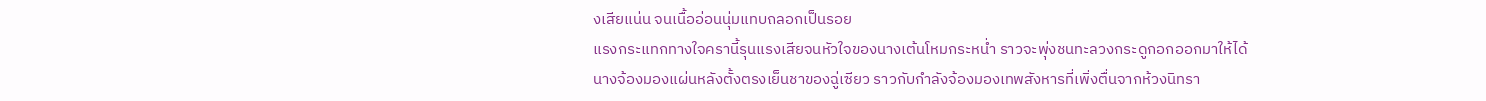งเสียแน่น จนเนื้ออ่อนนุ่มแทบถลอกเป็นรอย
แรงกระแทกทางใจครานี้รุนแรงเสียจนหัวใจของนางเต้นโหมกระหน่ำ ราวจะพุ่งชนทะลวงกระดูกอกออกมาให้ได้
นางจ้องมองแผ่นหลังตั้งตรงเย็นชาของฉู่เซียว ราวกับกำลังจ้องมองเทพสังหารที่เพิ่งตื่นจากห้วงนิทรา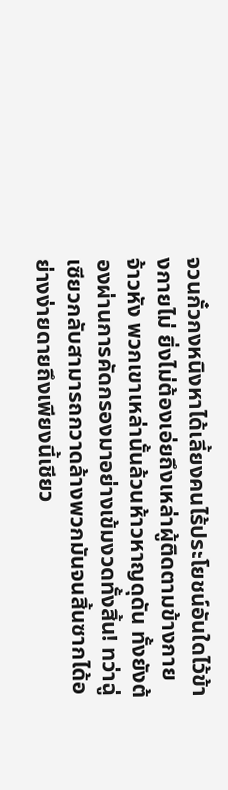จวนกั๋วกงหนิงหาได้เลี้ยงคนไร้ประโยชน์อันใดไว้ข้างกายไม่ ยิ่งไม่ต้องเอ่ยถึงเหล่าผู้ติดตามข้างกายจ้าวหัง พวกเขาเหล่านั้นล้วนห้าวหาญดุดัน ทั้งยังต้องผ่านการคัดกรองมาอย่างเข้มงวดทั้งสิ้น! ทว่าฉู่เซียวกลับสามารถกวาดล้างพวกมันจนสิ้นซากได้อย่างง่ายดายถึงเพียงนี้เชียว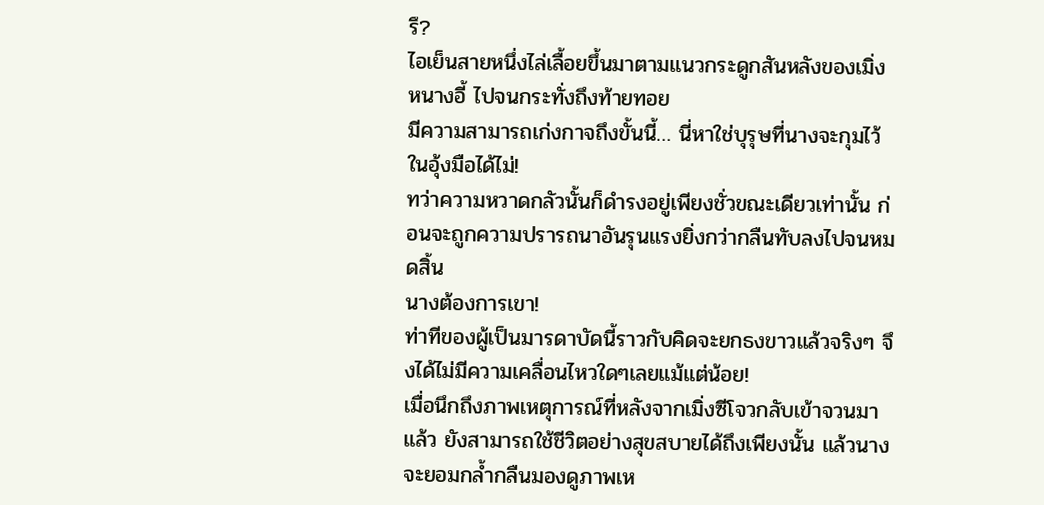รึ?
ไอเย็นสายหนึ่งไล่เลื้อยขึ้นมาตามแนวกระดูกสันหลังของเมิ่งหนางอี้ ไปจนกระทั่งถึงท้ายทอย
มีความสามารถเก่งกาจถึงขั้นนี้… นี่หาใช่บุรุษที่นางจะกุมไว้ในอุ้งมือได้ไม่!
ทว่าความหวาดกลัวนั้นก็ดำรงอยู่เพียงชั่วขณะเดียวเท่านั้น ก่อนจะถูกความปรารถนาอันรุนแรงยิ่งกว่ากลืนทับลงไปจนหมดสิ้น
นางต้องการเขา!
ท่าทีของผู้เป็นมารดาบัดนี้ราวกับคิดจะยกธงขาวแล้วจริงๆ จึงได้ไม่มีความเคลื่อนไหวใดๆเลยแม้แต่น้อย!
เมื่อนึกถึงภาพเหตุการณ์ที่หลังจากเมิ่งซีโจวกลับเข้าจวนมาแล้ว ยังสามารถใช้ชีวิตอย่างสุขสบายได้ถึงเพียงนั้น แล้วนางจะยอมกล้ำกลืนมองดูภาพเห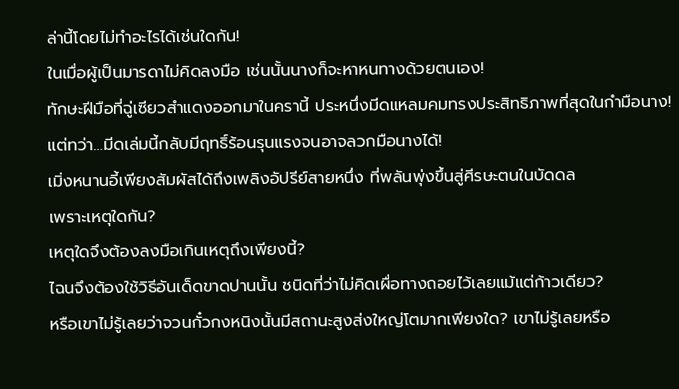ล่านี้โดยไม่ทำอะไรได้เช่นใดกัน!
ในเมื่อผู้เป็นมารดาไม่คิดลงมือ เช่นนั้นนางก็จะหาหนทางด้วยตนเอง!
ทักษะฝีมือที่ฉู่เซียวสำแดงออกมาในครานี้ ประหนึ่งมีดแหลมคมทรงประสิทธิภาพที่สุดในกำมือนาง!
แต่ทว่า…มีดเล่มนี้กลับมีฤทธิ์ร้อนรุนแรงจนอาจลวกมือนางได้!
เมิ่งหนานอี้เพียงสัมผัสได้ถึงเพลิงอัปรีย์สายหนึ่ง ที่พลันพุ่งขึ้นสู่ศีรษะตนในบัดดล
เพราะเหตุใดกัน?
เหตุใดจึงต้องลงมือเกินเหตุถึงเพียงนี้?
ไฉนจึงต้องใช้วิธีอันเด็ดขาดปานนั้น ชนิดที่ว่าไม่คิดเผื่อทางถอยไว้เลยแม้แต่ก้าวเดียว?
หรือเขาไม่รู้เลยว่าจวนกั๋วกงหนิงนั้นมีสถานะสูงส่งใหญ่โตมากเพียงใด? เขาไม่รู้เลยหรือ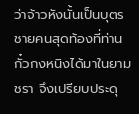ว่าจ้าวหังนั้นเป็นบุตรชายคนสุดท้องที่ท่านกั๋วกงหนิงได้มาในยามชรา จึงเปรียบประดุ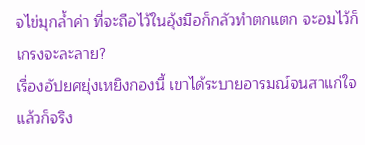จไข่มุกล้ำค่า ที่จะถือไว้ในอุ้งมือก็กลัวทำตกแตก จะอมไว้ก็เกรงจะละลาย?
เรื่องอัปยศยุ่งเหยิงกองนี้ เขาได้ระบายอารมณ์จนสาแก่ใจแล้วก็จริง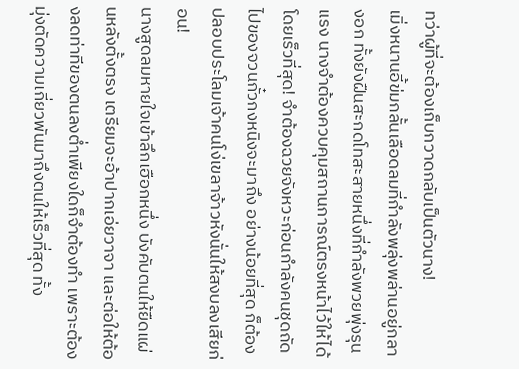ทว่าผู้ที่จะต้องเก็บกวาดกลับเป็นตัวนาง!
เมิ่งหนานอี้ข่มกลั้นเลือดลมที่กำลังพลุ่งพล่านอยู่กลางอก ทั้งยังฝืนสะกดโทสะสายหนึ่งที่กำลังพวยพุ่งรุนแรง นางจำต้องควบคุมสถานการณ์ตรงหน้าไว้ให้ได้โดยเร็วที่สุด! จำต้องฉวยจังหวะก่อนกำลังคนชุดถัดไปของจวนกั๋วกงหนิงจะมาถึง อย่างน้อยที่สุด ก็ต้องปลอบประโลมเจ้าคนโง่เขลาจ้าวหังนั่นให้สงบลงเสียก่อน!
นางสูดลมหายใจเข้าลึกเฮือกหนึ่ง บังคับตนให้ยืดแผ่นหลังตั้งตรง เตรียมจะอ้าปากเอ่ยวาจา และต่อให้ต้องลดท่าทีของตนลงต่ำเพียงใดก็จำต้องทำ เพราะต้องมุ่งตัดความเกี่ยวพันมาถึงตนให้เร็วที่สุด ทั้ง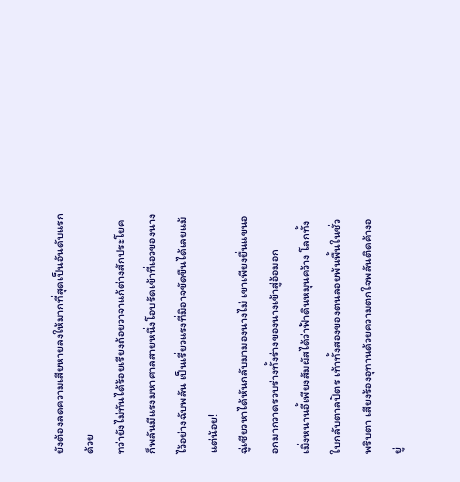ยังต้องลดความเสียหายลงให้มากที่สุดเป็นอันดับแรกด้วย
ทว่ายังไม่ทันได้ร้อยเรียงถ้อยวาจาแก้ต่างสักประโยค ก็พลันมีแรงมหาศาลสายหนึ่งโอบรัดเข้าที่เอวของนางไว้อย่างฉับพลัน เป็นเรี่ยวแรงที่มิอาจขัดขืนได้เลยแม้แต่น้อย!
ฉู่เซียวหาได้หันกลับมามองนางไม่ เขาเพียงยื่นแขนออกมากวาดรวบร่างทั้งร่างของนางเข้าสู่อ้อมอก
เมิ่งหนานอี้เพียงสัมผัสได้ว่าฟ้าดินหมุนคว้าง โลกทั้งใบกลับตาลปัตร เท้าทั้งสองของตนลอยพ้นพื้นในชั่วพริบตา เสียงร้องอุทานด้วยความตกใจพลันติดค้างอยู่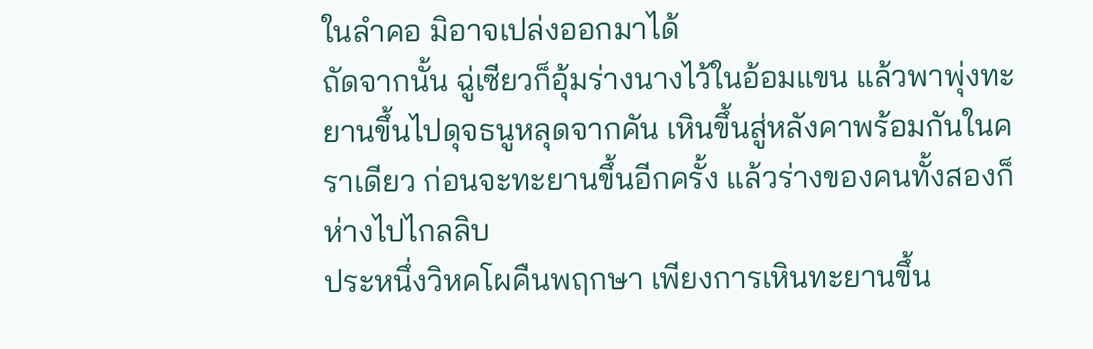ในลำคอ มิอาจเปล่งออกมาได้
ถัดจากนั้น ฉู่เซียวก็อุ้มร่างนางไว้ในอ้อมแขน แล้วพาพุ่งทะยานขึ้นไปดุจธนูหลุดจากคัน เหินขึ้นสู่หลังคาพร้อมกันในคราเดียว ก่อนจะทะยานขึ้นอีกครั้ง แล้วร่างของคนทั้งสองก็ห่างไปไกลลิบ
ประหนึ่งวิหคโผคืนพฤกษา เพียงการเหินทะยานขึ้น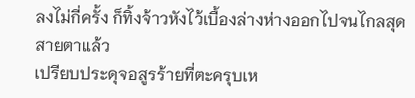ลงไม่กี่ครั้ง ก็ทิ้งจ้าวหังไว้เบื้องล่างห่างออกไปจนไกลสุดสายตาแล้ว
เปรียบประดุจอสูรร้ายที่ตะครุบเห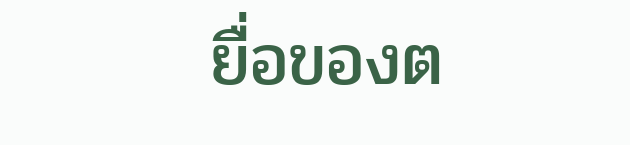ยื่อของต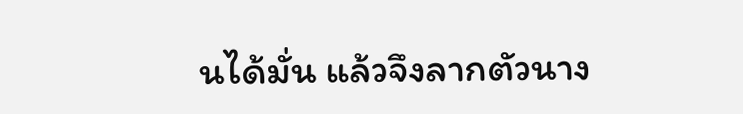นได้มั่น แล้วจึงลากตัวนาง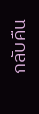กลับคืน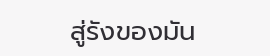สู่รังของมัน